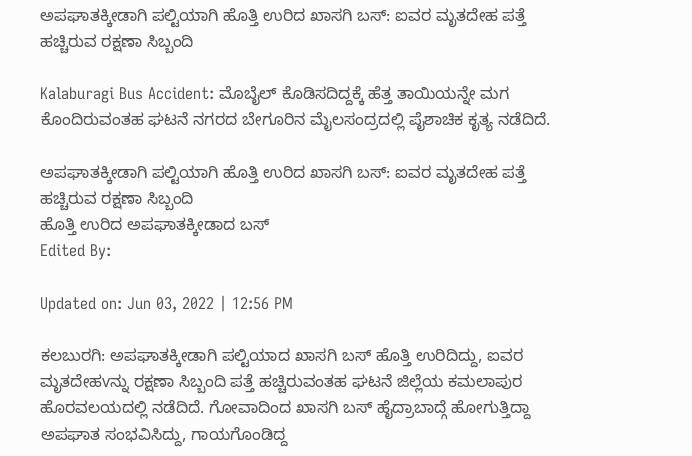ಅಪಘಾತಕ್ಕೀಡಾಗಿ ಪಲ್ಟಿಯಾಗಿ ಹೊತ್ತಿ ಉರಿದ ಖಾಸಗಿ ಬಸ್: ಐವರ ಮೃತದೇಹ ಪತ್ತೆ ಹಚ್ಚಿರುವ ರಕ್ಷಣಾ ಸಿಬ್ಬಂದಿ

Kalaburagi Bus Accident: ಮೊಬೈಲ್ ಕೊಡಿಸದಿದ್ದಕ್ಕೆ ಹೆತ್ತ ತಾಯಿಯನ್ನೇ ಮಗ ಕೊಂದಿರುವಂತಹ ಘಟನೆ ನಗರದ ಬೇಗೂರಿನ ಮೈಲಸಂದ್ರದಲ್ಲಿ ಪೈಶಾಚಿಕ ಕೃತ್ಯ ನಡೆದಿದೆ.

ಅಪಘಾತಕ್ಕೀಡಾಗಿ ಪಲ್ಟಿಯಾಗಿ ಹೊತ್ತಿ ಉರಿದ ಖಾಸಗಿ ಬಸ್: ಐವರ ಮೃತದೇಹ ಪತ್ತೆ ಹಚ್ಚಿರುವ ರಕ್ಷಣಾ ಸಿಬ್ಬಂದಿ
ಹೊತ್ತಿ ಉರಿದ ಅಪಘಾತಕ್ಕೀಡಾದ ಬಸ್
Edited By:

Updated on: Jun 03, 2022 | 12:56 PM

ಕಲಬುರಗಿ: ಅಪಘಾತಕ್ಕೀಡಾಗಿ ಪಲ್ಟಿಯಾದ ಖಾಸಗಿ ಬಸ್ ಹೊತ್ತಿ ಉರಿದಿದ್ದು, ಐವರ ಮೃತದೇಹvನ್ನು ರಕ್ಷಣಾ ಸಿಬ್ಬಂದಿ ಪತ್ತೆ ಹಚ್ಚಿರುವಂತಹ ಘಟನೆ ಜಿಲ್ಲೆಯ ಕಮಲಾಪುರ ಹೊರವಲಯದಲ್ಲಿ ನಡೆದಿದೆ. ಗೋವಾದಿಂದ ಖಾಸಗಿ ಬಸ್ ಹೈದ್ರಾಬಾದ್ಗೆ ಹೋಗುತ್ತಿದ್ದಾ ಅಪಘಾತ ಸಂಭವಿಸಿದ್ದು, ಗಾಯಗೊಂಡಿದ್ದ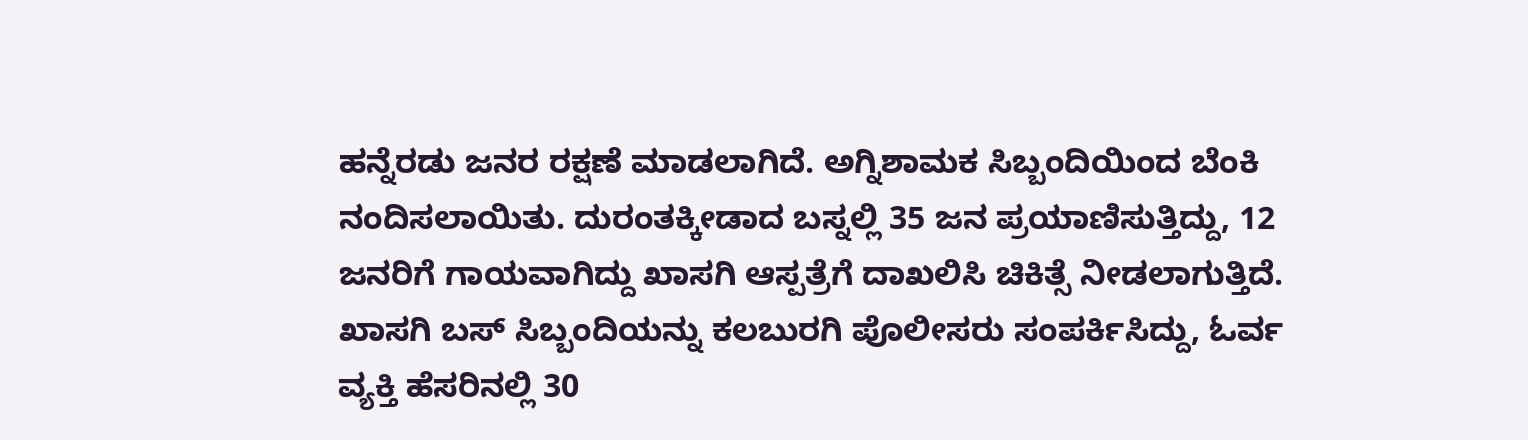ಹನ್ನೆರಡು ಜನರ ರಕ್ಷಣೆ ಮಾಡಲಾಗಿದೆ. ಅಗ್ನಿಶಾಮಕ ಸಿಬ್ಬಂದಿಯಿಂದ ಬೆಂಕಿ ನಂದಿಸಲಾಯಿತು. ದುರಂತಕ್ಕೀಡಾದ ಬಸ್ನಲ್ಲಿ 35 ಜನ ಪ್ರಯಾಣಿಸುತ್ತಿದ್ದು, 12 ಜನರಿಗೆ ಗಾಯವಾಗಿದ್ದು ಖಾಸಗಿ ಆಸ್ಪತ್ರೆಗೆ ದಾಖಲಿಸಿ ಚಿಕಿತ್ಸೆ ನೀಡಲಾಗುತ್ತಿದೆ. ಖಾಸಗಿ ಬಸ್ ಸಿಬ್ಬಂದಿಯನ್ನು ಕಲಬುರಗಿ ಪೊಲೀಸರು ಸಂಪರ್ಕಿಸಿದ್ದು, ಓರ್ವ ವ್ಯಕ್ತಿ ಹೆಸರಿನಲ್ಲಿ 30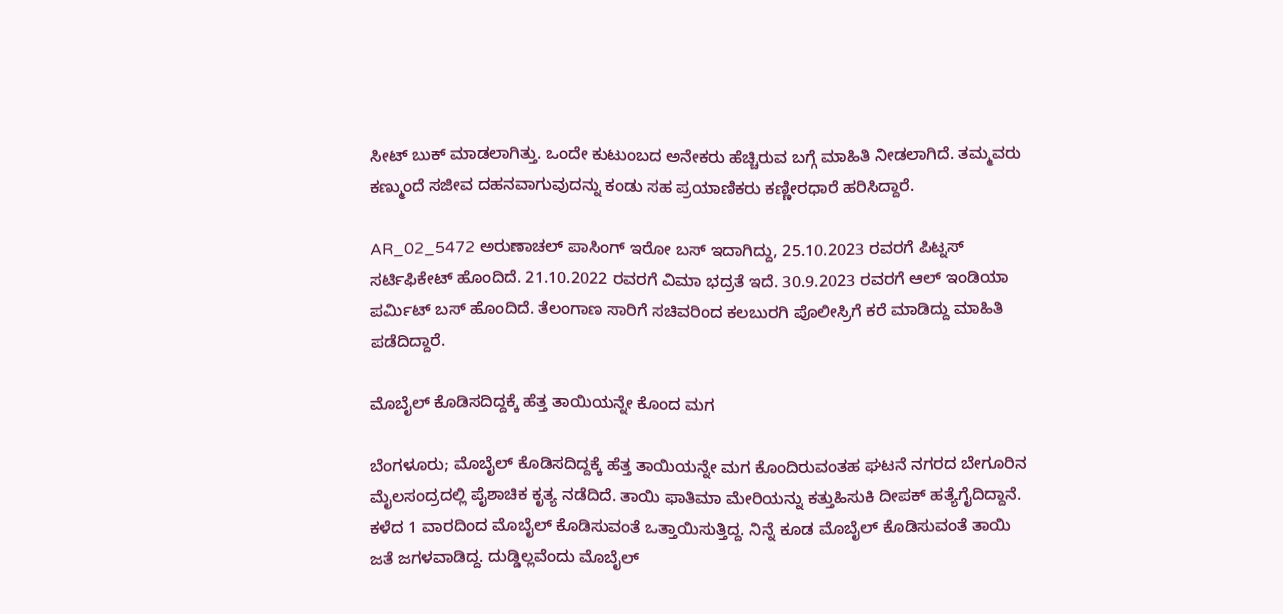ಸೀಟ್ ಬುಕ್ ಮಾಡಲಾಗಿತ್ತು. ಒಂದೇ ಕುಟುಂಬದ ಅನೇಕರು ಹೆಚ್ಚಿರುವ ಬಗ್ಗೆ ಮಾಹಿತಿ ನೀಡಲಾಗಿದೆ. ತಮ್ಮವರು ಕಣ್ಮುಂದೆ ಸಜೀವ ದಹನವಾಗುವುದನ್ನು ಕಂಡು ಸಹ ಪ್ರಯಾಣಿಕರು ಕಣ್ಣೀರಧಾರೆ ಹರಿಸಿದ್ದಾರೆ.

AR_02_5472 ಅರುಣಾಚಲ್ ಪಾಸಿಂಗ್ ಇರೋ ಬಸ್ ಇದಾಗಿದ್ದು, 25.10.2023 ರವರಗೆ ಪಿಟ್ನಸ್ ಸರ್ಟಿಫಿಕೇಟ್ ಹೊಂದಿದೆ. 21.10.2022 ರವರಗೆ ವಿಮಾ ಭದ್ರತೆ ಇದೆ. 30.9.2023 ರವರಗೆ ಆಲ್ ಇಂಡಿಯಾ ಪರ್ಮಿಟ್ ಬಸ್ ಹೊಂದಿದೆ. ತೆಲಂಗಾಣ ಸಾರಿಗೆ ಸಚಿವರಿಂದ ಕಲಬುರಗಿ ಪೊಲೀಸ್ರಿಗೆ ಕರೆ ಮಾಡಿದ್ದು ಮಾಹಿತಿ ಪಡೆದಿದ್ದಾರೆ.

ಮೊಬೈಲ್ ಕೊಡಿಸದಿದ್ದಕ್ಕೆ ಹೆತ್ತ ತಾಯಿಯನ್ನೇ ಕೊಂದ ಮಗ

ಬೆಂಗಳೂರು; ಮೊಬೈಲ್ ಕೊಡಿಸದಿದ್ದಕ್ಕೆ ಹೆತ್ತ ತಾಯಿಯನ್ನೇ ಮಗ ಕೊಂದಿರುವಂತಹ ಘಟನೆ ನಗರದ ಬೇಗೂರಿನ ಮೈಲಸಂದ್ರದಲ್ಲಿ ಪೈಶಾಚಿಕ ಕೃತ್ಯ ನಡೆದಿದೆ. ತಾಯಿ ಫಾತಿಮಾ ಮೇರಿಯನ್ನು ಕತ್ತುಹಿಸುಕಿ ದೀಪಕ್ ಹತ್ಯೆಗೈದಿದ್ದಾನೆ. ಕಳೆದ 1 ವಾರದಿಂದ ಮೊಬೈಲ್ ಕೊಡಿಸುವಂತೆ ಒತ್ತಾಯಿಸುತ್ತಿದ್ದ. ನಿನ್ನೆ ಕೂಡ ಮೊಬೈಲ್‌ ಕೊಡಿಸುವಂತೆ ತಾಯಿ ಜತೆ ಜಗಳವಾಡಿದ್ದ. ದುಡ್ಡಿಲ್ಲವೆಂದು ಮೊಬೈಲ್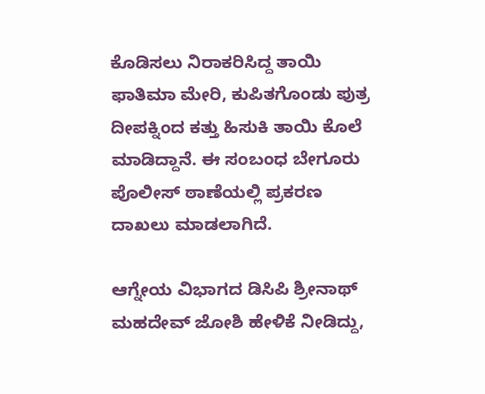ಕೊಡಿಸಲು ನಿರಾಕರಿಸಿದ್ದ ತಾಯಿ ಫಾತಿಮಾ ಮೇರಿ, ಕುಪಿತಗೊಂಡು ಪುತ್ರ ದೀಪಕ್ನಿಂದ ಕತ್ತು ಹಿಸುಕಿ ತಾಯಿ ಕೊಲೆ ಮಾಡಿದ್ದಾನೆ. ಈ ಸಂಬಂಧ ಬೇಗೂರು ಪೊಲೀಸ್ ಠಾಣೆಯಲ್ಲಿ ಪ್ರಕರಣ ದಾಖಲು ಮಾಡಲಾಗಿದೆ.

ಆಗ್ನೇಯ ವಿಭಾಗದ ಡಿಸಿಪಿ ಶ್ರೀನಾಥ್ ಮಹದೇವ್ ಜೋಶಿ ಹೇಳಿಕೆ ನೀಡಿದ್ದು,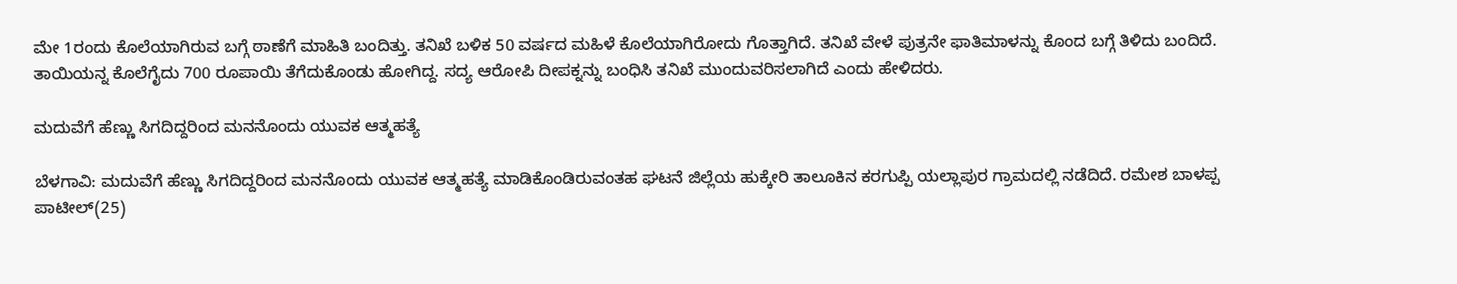ಮೇ 1ರಂದು ಕೊಲೆಯಾಗಿರುವ ಬಗ್ಗೆ ಠಾಣೆಗೆ ಮಾಹಿತಿ ಬಂದಿತ್ತು. ತನಿಖೆ ಬಳಿಕ 50 ವರ್ಷದ ಮಹಿಳೆ ಕೊಲೆಯಾಗಿರೋದು ಗೊತ್ತಾಗಿದೆ. ತನಿಖೆ ವೇಳೆ ಪುತ್ರನೇ ಫಾತಿಮಾಳನ್ನು ಕೊಂದ ಬಗ್ಗೆ ತಿಳಿದು ಬಂದಿದೆ. ತಾಯಿಯನ್ನ ಕೊಲೆಗೈದು 700 ರೂಪಾಯಿ ತೆಗೆದುಕೊಂಡು ಹೋಗಿದ್ದ. ಸದ್ಯ ಆರೋಪಿ ದೀಪಕ್ನನ್ನು ಬಂಧಿಸಿ ತನಿಖೆ ಮುಂದುವರಿಸಲಾಗಿದೆ ಎಂದು ಹೇಳಿದರು.

ಮದುವೆಗೆ ಹೆಣ್ಣು ಸಿಗದಿದ್ದರಿಂದ ಮನನೊಂದು ಯುವಕ ಆತ್ಮಹತ್ಯೆ

ಬೆಳಗಾವಿ: ಮದುವೆಗೆ ಹೆಣ್ಣು ಸಿಗದಿದ್ದರಿಂದ ಮನನೊಂದು ಯುವಕ ಆತ್ಮಹತ್ಯೆ ಮಾಡಿಕೊಂಡಿರುವಂತಹ ಘಟನೆ ಜಿಲ್ಲೆಯ ಹುಕ್ಕೇರಿ ತಾಲೂಕಿನ ಕರಗುಪ್ಪಿ ಯಲ್ಲಾಪುರ ಗ್ರಾಮದಲ್ಲಿ ನಡೆದಿದೆ. ರಮೇಶ ಬಾಳಪ್ಪ ಪಾಟೀಲ್(25)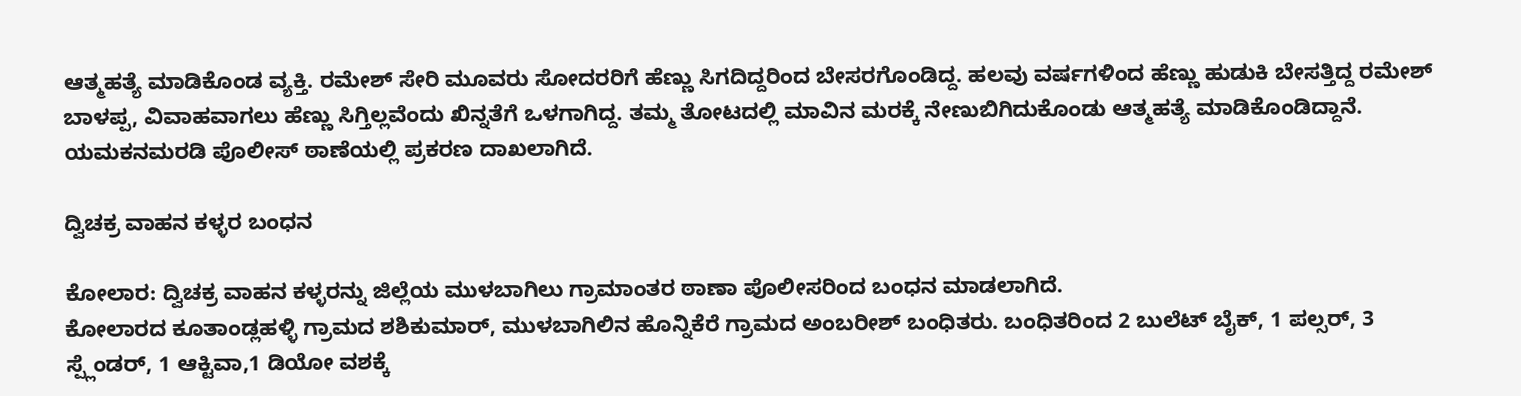ಆತ್ಮಹತ್ಯೆ ಮಾಡಿಕೊಂಡ ವ್ಯಕ್ತಿ. ರಮೇಶ್ ಸೇರಿ ಮೂವರು ಸೋದರರಿಗೆ ಹೆಣ್ಣು ಸಿಗದಿದ್ದರಿಂದ ಬೇಸರಗೊಂಡಿದ್ದ. ಹಲವು ವರ್ಷಗಳಿಂದ ಹೆಣ್ಣು ಹುಡುಕಿ ಬೇಸತ್ತಿದ್ದ ರಮೇಶ್ ಬಾಳಪ್ಪ, ವಿವಾಹವಾಗಲು ಹೆಣ್ಣು ಸಿಗ್ತಿಲ್ಲವೆಂದು ಖಿನ್ನತೆಗೆ ಒಳಗಾಗಿದ್ದ. ತಮ್ಮ ತೋಟದಲ್ಲಿ ಮಾವಿನ ಮರಕ್ಕೆ ನೇಣುಬಿಗಿದುಕೊಂಡು ಆತ್ಮಹತ್ಯೆ ಮಾಡಿಕೊಂಡಿದ್ದಾನೆ. ಯಮಕನಮರಡಿ ಪೊಲೀಸ್ ಠಾಣೆಯಲ್ಲಿ ಪ್ರಕರಣ ದಾಖಲಾಗಿದೆ.

ದ್ವಿಚಕ್ರ ವಾಹನ ಕಳ್ಳರ ಬಂಧನ

ಕೋಲಾರ: ದ್ವಿಚಕ್ರ ವಾಹನ ಕಳ್ಳರನ್ನು ಜಿಲ್ಲೆಯ ಮುಳಬಾಗಿಲು ಗ್ರಾಮಾಂತರ ಠಾಣಾ ಪೊಲೀಸರಿಂದ ಬಂಧನ ಮಾಡಲಾಗಿದೆ.
ಕೋಲಾರದ ಕೂತಾಂಡ್ಲಹಳ್ಳಿ ಗ್ರಾಮದ ಶಶಿಕುಮಾರ್, ಮುಳಬಾಗಿಲಿನ ಹೊನ್ನಿಕೆರೆ ಗ್ರಾಮದ ಅಂಬರೀಶ್ ಬಂಧಿತರು. ಬಂಧಿತರಿಂದ 2 ಬುಲೆಟ್ ಬೈಕ್, 1 ಪಲ್ಸರ್, 3 ಸ್ಪ್ಲೆಂಡರ್, 1 ಆಕ್ಟಿವಾ,1 ಡಿಯೋ ವಶಕ್ಕೆ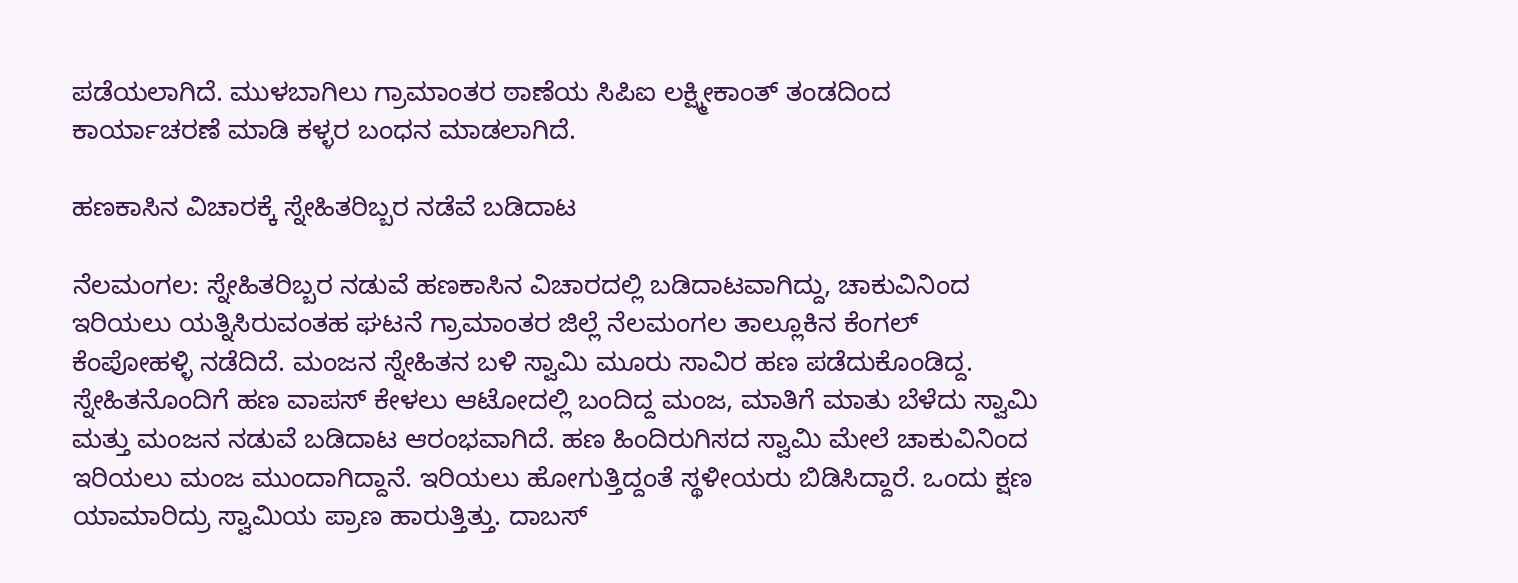ಪಡೆಯಲಾಗಿದೆ. ಮುಳಬಾಗಿಲು ಗ್ರಾಮಾಂತರ ಠಾಣೆಯ ಸಿಪಿಐ ಲಕ್ಷ್ಮೀಕಾಂತ್ ತಂಡದಿಂದ ಕಾರ್ಯಾಚರಣೆ ಮಾಡಿ ಕಳ್ಳರ ಬಂಧನ ಮಾಡಲಾಗಿದೆ.

ಹಣಕಾಸಿನ ವಿಚಾರಕ್ಕೆ ಸ್ನೇಹಿತರಿಬ್ಬರ ನಡೆವೆ ಬಡಿದಾಟ

ನೆಲಮಂಗಲ: ಸ್ನೇಹಿತರಿಬ್ಬರ ನಡುವೆ ಹಣಕಾಸಿನ ವಿಚಾರದಲ್ಲಿ ಬಡಿದಾಟವಾಗಿದ್ದು, ಚಾಕುವಿನಿಂದ ಇರಿಯಲು ಯತ್ನಿಸಿರುವಂತಹ ಘಟನೆ ಗ್ರಾಮಾಂತರ ಜಿಲ್ಲೆ ನೆಲಮಂಗಲ ತಾಲ್ಲೂಕಿನ ಕೆಂಗಲ್ ಕೆಂಪೋಹಳ್ಳಿ ನಡೆದಿದೆ. ಮಂಜನ ಸ್ನೇಹಿತನ ಬಳಿ ಸ್ವಾಮಿ ಮೂರು ಸಾವಿರ ಹಣ ಪಡೆದುಕೊಂಡಿದ್ದ. ಸ್ನೇಹಿತನೊಂದಿಗೆ ಹಣ ವಾಪಸ್ ಕೇಳಲು ಆಟೋದಲ್ಲಿ ಬಂದಿದ್ದ ಮಂಜ, ಮಾತಿಗೆ ಮಾತು ಬೆಳೆದು ಸ್ವಾಮಿ ಮತ್ತು ಮಂಜನ ನಡುವೆ ಬಡಿದಾಟ ಆರಂಭವಾಗಿದೆ. ಹಣ ಹಿಂದಿರುಗಿಸದ ಸ್ವಾಮಿ ಮೇಲೆ ಚಾಕುವಿನಿಂದ ಇರಿಯಲು ಮಂಜ ಮುಂದಾಗಿದ್ದಾನೆ. ಇರಿಯಲು ಹೋಗುತ್ತಿದ್ದಂತೆ ಸ್ಥಳೀಯರು ಬಿಡಿಸಿದ್ದಾರೆ. ಒಂದು ಕ್ಷಣ ಯಾಮಾರಿದ್ರು ಸ್ವಾಮಿ‌‌ಯ ಪ್ರಾಣ ಹಾರುತ್ತಿತ್ತು. ದಾಬಸ್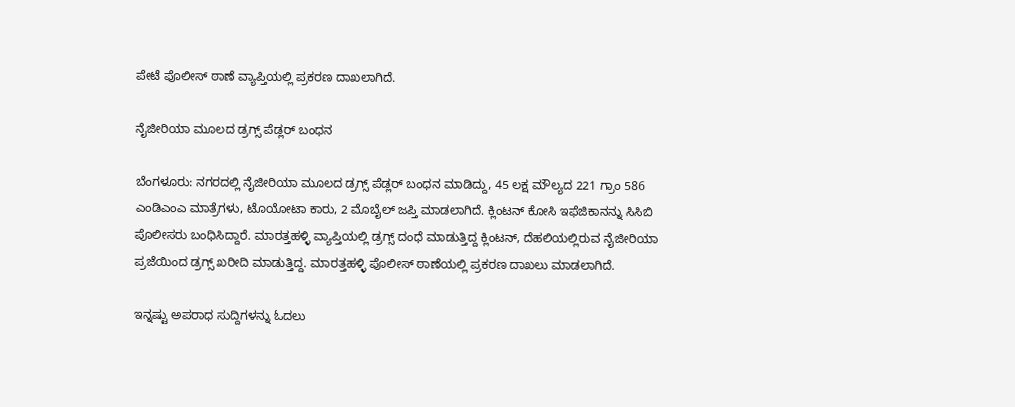ಪೇಟೆ ಪೊಲೀಸ್ ಠಾಣೆ ವ್ಯಾಪ್ತಿಯಲ್ಲಿ ಪ್ರಕರಣ ದಾಖಲಾಗಿದೆ.

ನೈಜೀರಿಯಾ ಮೂಲದ ಡ್ರಗ್ಸ್ ಪೆಡ್ಲರ್ ಬಂಧನ

ಬೆಂಗಳೂರು: ನಗರದಲ್ಲಿ ನೈಜೀರಿಯಾ ಮೂಲದ ಡ್ರಗ್ಸ್ ಪೆಡ್ಲರ್ ಬಂಧನ ಮಾಡಿದ್ದು, 45 ಲಕ್ಷ ಮೌಲ್ಯದ 221 ಗ್ರಾಂ 586 ಎಂಡಿಎಂಎ ಮಾತ್ರೆಗಳು, ಟೊಯೋಟಾ ಕಾರು, 2 ಮೊಬೈಲ್ ಜಪ್ತಿ ಮಾಡಲಾಗಿದೆ. ಕ್ಲಿಂಟನ್ ಕೋಸಿ ಇಫೆಜಿಕಾನನ್ನು ಸಿಸಿಬಿ ಪೊಲೀಸರು ಬಂಧಿಸಿದ್ದಾರೆ. ಮಾರತ್ತಹಳ್ಳಿ ವ್ಯಾಪ್ತಿಯಲ್ಲಿ ಡ್ರಗ್ಸ್ ದಂಧೆ ಮಾಡುತ್ತಿದ್ದ ಕ್ಲಿಂಟನ್, ದೆಹಲಿಯಲ್ಲಿರುವ ನೈಜೀರಿಯಾ ಪ್ರಜೆಯಿಂದ ಡ್ರಗ್ಸ್ ಖರೀದಿ ಮಾಡುತ್ತಿದ್ದ. ಮಾರತ್ತಹಳ್ಳಿ ಪೊಲೀಸ್ ಠಾಣೆಯಲ್ಲಿ ಪ್ರಕರಣ ದಾಖಲು ಮಾಡಲಾಗಿದೆ.

ಇನ್ನಷ್ಟು ಅಪರಾಧ ಸುದ್ದಿಗಳನ್ನು ಓದಲು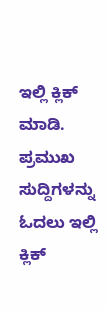ಇಲ್ಲಿ ಕ್ಲಿಕ್ ಮಾಡಿ. ಪ್ರಮುಖ ಸುದ್ದಿಗಳನ್ನು ಓದಲು ಇಲ್ಲಿ ಕ್ಲಿಕ್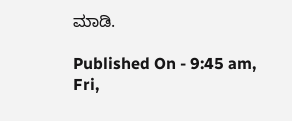ಮಾಡಿ.

Published On - 9:45 am, Fri,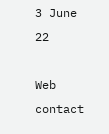3 June 22

Web contact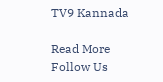TV9 Kannada

Read More
Follow Us